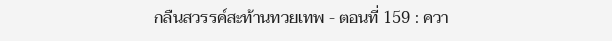กลืนสวรรค์สะท้านทวยเทพ - ตอนที่ 159 : ควา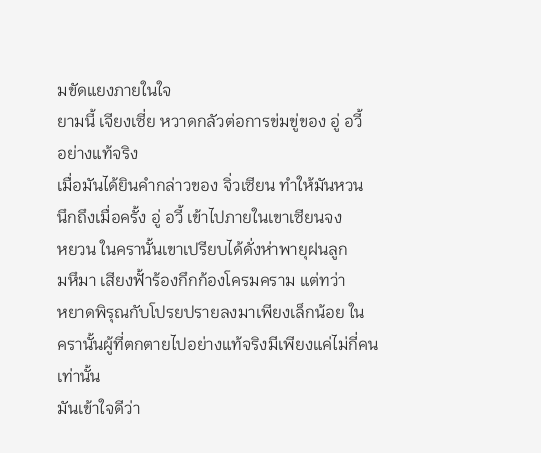มขัดแยงภายในใจ
ยามนี้ เจียงเซี่ย หวาดกลัวต่อการข่มขู่ของ อู่ อวี้
อย่างแท้จริง
เมื่อมันได้ยินคำกล่าวของ จิ่วเซียน ทำให้มันหวน
นึกถึงเมื่อครั้ง อู่ อวี้ เข้าไปภายในเขาเซียนจง
หยวน ในครานั้นเขาเปรียบได้ดั่งห่าพายุฝนลูก
มหึมา เสียงฟั้าร้องกึกก้องโครมคราม แต่ทว่า
หยาดพิรุณกับโปรยปรายลงมาเพียงเล็กน้อย ใน
ครานั้นผู้ที่ตกตายไปอย่างแท้จริงมีเพียงแค่ไม่กี่คน
เท่านั้น
มันเข้าใจดีว่า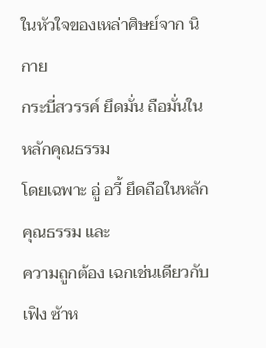ในหัวใจของเหล่าศิษย์จาก นิกาย
กระบี่สวรรค์ ยึดมั่น ถือมั่นในหลักคุณธรรม
โดยเฉพาะ อู่ อวี้ ยึดถือในหลักคุณธรรม และ
ความถูกต้อง เฉกเช่นเดียวกับ เฟิง ซัาห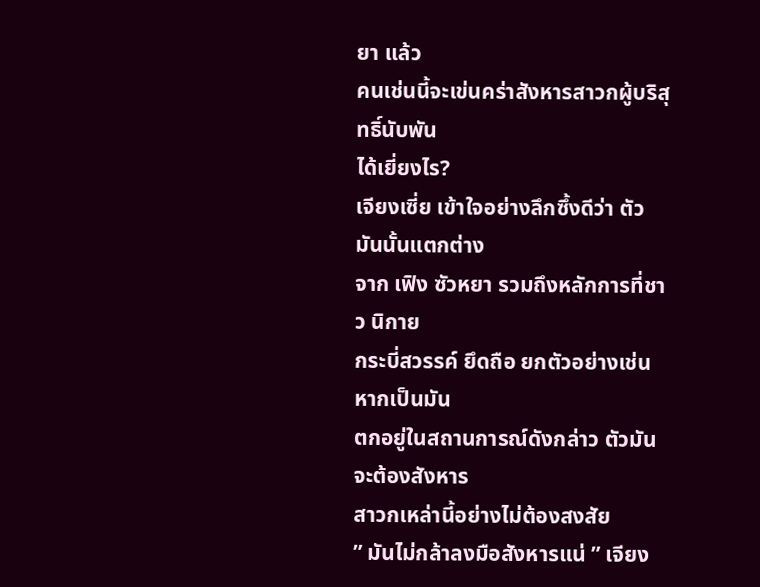ยา แล้ว
คนเช่นนี้จะเข่นคร่าสังหารสาวกผู้บริสุทธิ์นับพัน
ได้เยี่ยงไร?
เจียงเซี่ย เข้าใจอย่างลึกซึ้งดีว่า ตัวมันนั้นแตกต่าง
จาก เฟิง ซัวหยา รวมถึงหลักการที่ชาว นิกาย
กระบี่สวรรค์ ยึดถือ ยกตัวอย่างเช่น หากเป็นมัน
ตกอยู่ในสถานการณ์ดังกล่าว ตัวมันจะต้องสังหาร
สาวกเหล่านี้อย่างไม่ต้องสงสัย
” มันไม่กล้าลงมือสังหารแน่ ” เจียง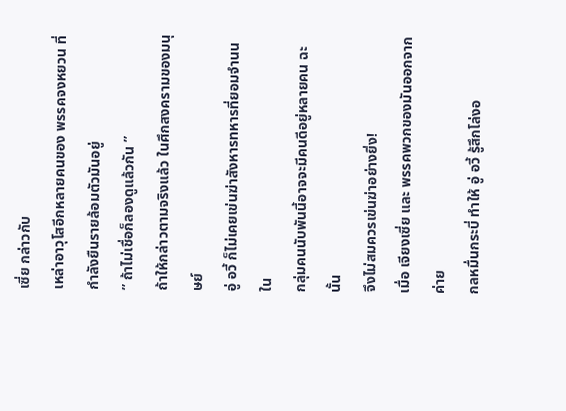เซี่ย กล่าวกับ
เหล่าอาวุโสอีกหลายคนของ พรรคจงหยวน ที่
กำลังยืนรายล้อมตัวมันอยู่
” ถ้าไม่เชื่อก็ลองดูแล้วกัน ”
ถ้าให้กล่าวตามจริงแล้ว ในศึกสงครามของมนุษย์
อู่ อวี้ ก็ไม่เคยเข่นฆ่าสังหารทหารที่ยอมจำนน ใน
กลุ่มคนนับพันนี้อาจจะมีคนดีอยู่หลายคน ฉะนั้น
จึงไม่สมควรเข่นฆ่าอย่างยิ่ง!
เมื่อ เจียงเซี่ย และ พรรคพวกของมันออกจากค่าย
กลหมื่นกระบี่ ทำให้ อู่ อวี้ รู้สึกโล่งอ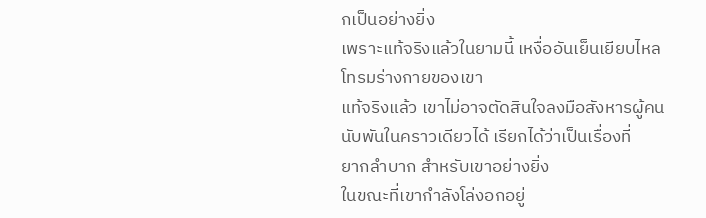กเป็นอย่างยิ่ง
เพราะแท้จริงแล้วในยามนี้ เหงื่ออันเย็นเยียบไหล
โทรมร่างกายของเขา
แท้จริงแล้ว เขาไม่อาจตัดสินใจลงมือสังหารผู้คน
นับพันในคราวเดียวได้ เรียกได้ว่าเป็นเรื่องที่
ยากลำบาก สำหรับเขาอย่างยิ่ง
ในขณะที่เขากำลังโล่งอกอยู่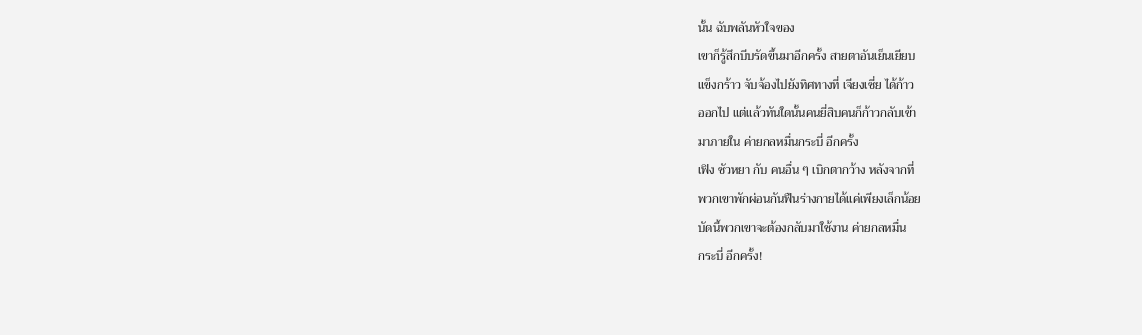นั้น ฉับพลันหัวใจของ
เขาก็รู้สึกบีบรัดขึ้นมาอีกครั้ง สายตาอันเย็นเยียบ
แข็งกร้าว จับจ้องไปยังทิศทางที่ เจียงเซี่ย ได้ก้าว
ออกไป แต่แล้วทันใดนั้นคนยี่สิบคนก็ก้าวกลับเข้า
มาภายใน ค่ายกลหมื่นกระบี่ อีกครั้ง
เฟิง ซัวหยา กับ คนอื่น ๆ เบิกตากว้าง หลังจากที่
พวกเขาพักผ่อนกันฟืนร่างกายได้แค่เพียงเล็กน้อย
บัดนี้พวกเขาจะต้องกลับมาใช้งาน ค่ายกลหมื่น
กระบี่ อีกครั้ง!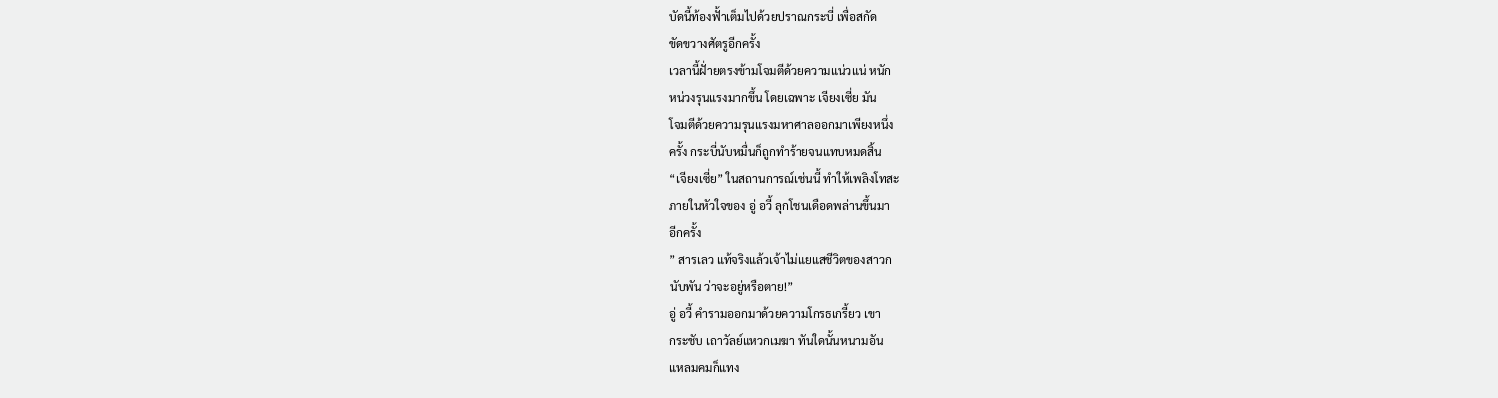บัดนี้ท้องฟั้าเต็มไปด้วยปราณกระบี่ เพื่อสกัด
ขัดขวางศัตรูอีกครั้ง
เวลานี้ฝั่ายตรงข้ามโจมตีด้วยความแน่วแน่ หนัก
หน่วงรุนแรงมากขึ้น โดยเฉพาะ เจียงเซี่ย มัน
โจมตีด้วยความรุนแรงมหาศาลออกมาเพียงหนึ่ง
ครั้ง กระบี่นับหมื่นก็ถูกทำร้ายจนแทบหมดสิ้น
“เจียงเซี่ย” ในสถานการณ์เช่นนี้ ทำให้เพลิงโทสะ
ภายในหัวใจของ อู่ อวี้ ลุกโชนเดือดพล่านขึ้นมา
อีกครั้ง
” สารเลว แท้จริงแล้วเจ้าไม่แยแสชีวิตของสาวก
นับพัน ว่าจะอยู่หรือตาย!”
อู่ อวี้ คำรามออกมาด้วยความโกรธเกรี้ยว เขา
กระชับ เถาวัลย์แหวกเมฆา ทันใดนั้นหนามอัน
แหลมคมก็แทง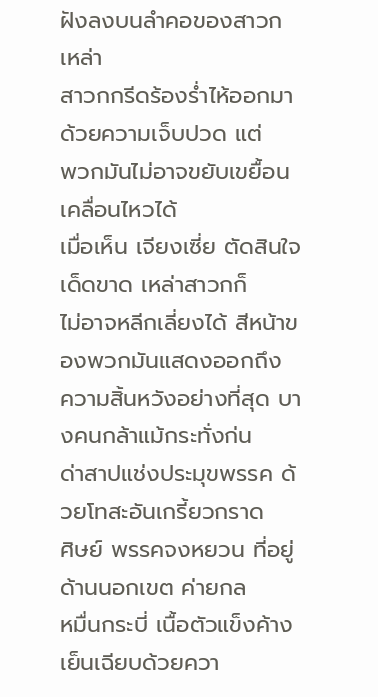ฝังลงบนลำคอของสาวก เหล่า
สาวกกรีดร้องร่ำไห้ออกมาด้วยความเจ็บปวด แต่
พวกมันไม่อาจขยับเขยื้อนเคลื่อนไหวได้
เมื่อเห็น เจียงเซี่ย ตัดสินใจเด็ดขาด เหล่าสาวกก็
ไม่อาจหลีกเลี่ยงได้ สีหน้าของพวกมันแสดงออกถึง
ความสิ้นหวังอย่างที่สุด บางคนกล้าแม้กระทั่งก่น
ด่าสาปแช่งประมุขพรรค ด้วยโทสะอันเกรี้ยวกราด
ศิษย์ พรรคจงหยวน ที่อยู่ด้านนอกเขต ค่ายกล
หมื่นกระบี่ เนื้อตัวแข็งค้างเย็นเฉียบด้วยควา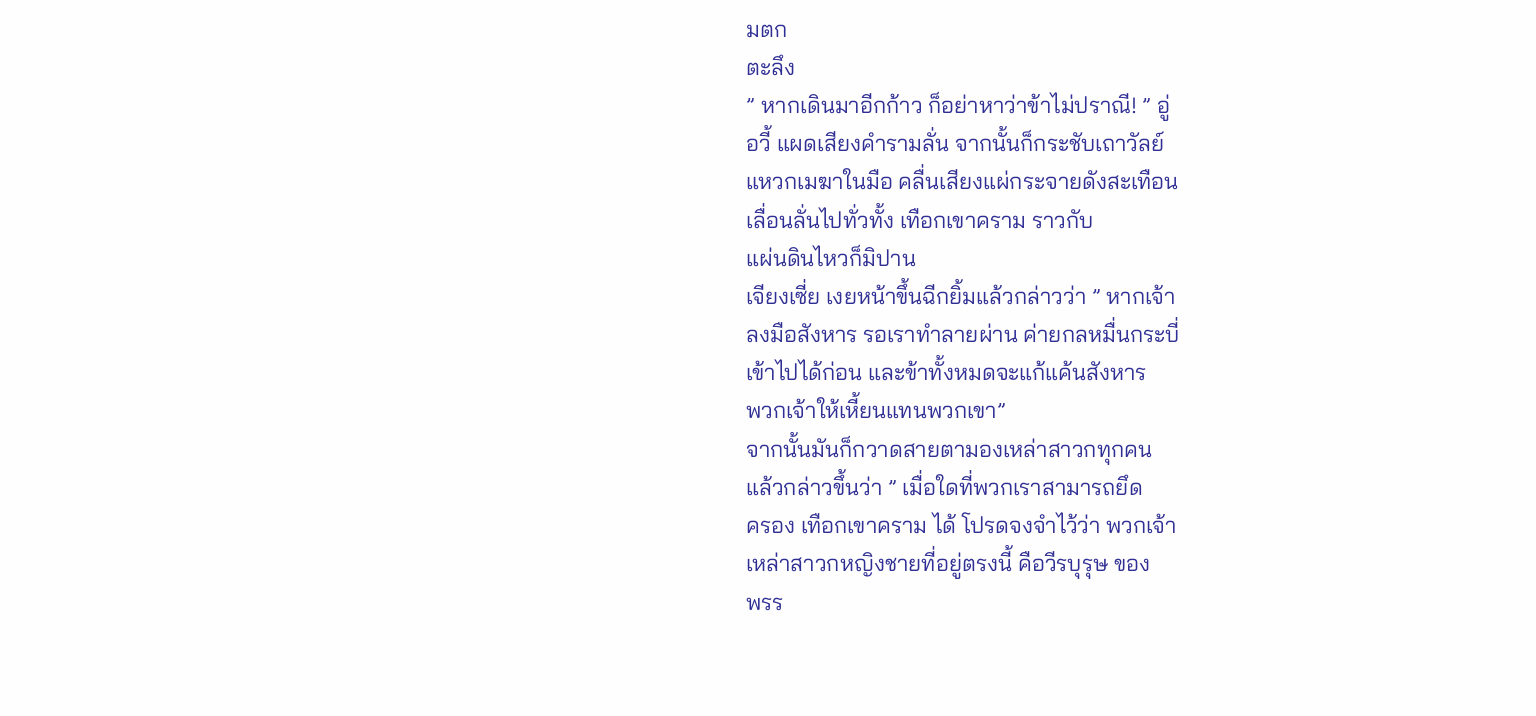มตก
ตะลึง
” หากเดินมาอีกก้าว ก็อย่าหาว่าข้าไม่ปราณี! ” อู่
อวี้ แผดเสียงคำรามลั่น จากนั้นก็กระชับเถาวัลย์
แหวกเมฆาในมือ คลื่นเสียงแผ่กระจายดังสะเทือน
เลื่อนลั่นไปทั่วทั้ง เทือกเขาคราม ราวกับ
แผ่นดินไหวก็มิปาน
เจียงเซี่ย เงยหน้าขึ้นฉีกยิ้มแล้วกล่าวว่า ” หากเจ้า
ลงมือสังหาร รอเราทำลายผ่าน ค่ายกลหมื่นกระบี่
เข้าไปได้ก่อน และข้าทั้งหมดจะแก้แค้นสังหาร
พวกเจ้าให้เหี้ยนแทนพวกเขา”
จากนั้นมันก็กวาดสายตามองเหล่าสาวกทุกคน
แล้วกล่าวขึ้นว่า ” เมื่อใดที่พวกเราสามารถยึด
ครอง เทือกเขาคราม ได้ โปรดจงจำไว้ว่า พวกเจ้า
เหล่าสาวกหญิงชายที่อยู่ตรงนี้ คือวีรบุรุษ ของ
พรร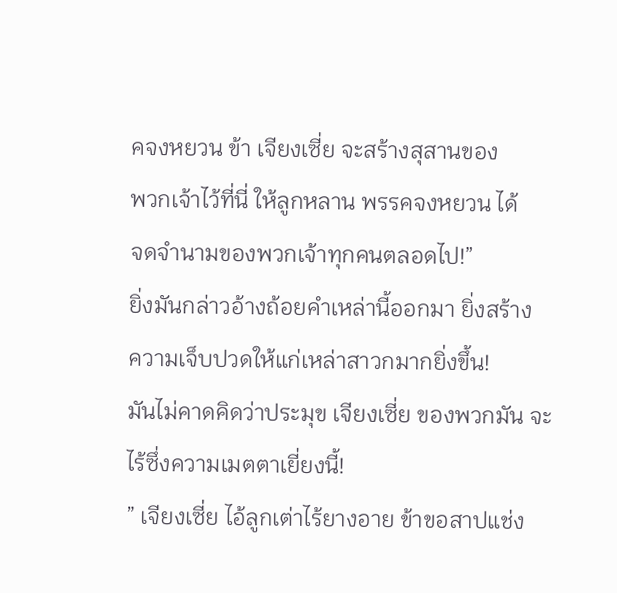คจงหยวน ข้า เจียงเซี่ย จะสร้างสุสานของ
พวกเจ้าไว้ที่นี่ ให้ลูกหลาน พรรคจงหยวน ได้
จดจำนามของพวกเจ้าทุกคนตลอดไป!”
ยิ่งมันกล่าวอ้างถ้อยคำเหล่านี้ออกมา ยิ่งสร้าง
ความเจ็บปวดให้แก่เหล่าสาวกมากยิ่งขึ้น!
มันไม่คาดคิดว่าประมุข เจียงเซี่ย ของพวกมัน จะ
ไร้ซึ่งความเมตตาเยี่ยงนี้!
” เจียงเซี่ย ไอ้ลูกเต่าไร้ยางอาย ข้าขอสาปแช่ง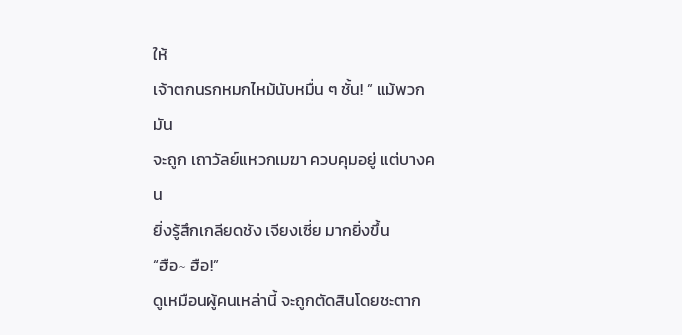ให้
เจ้าตกนรกหมกไหม้นับหมื่น ๆ ชั้น! ” แม้พวกมัน
จะถูก เถาวัลย์แหวกเมฆา ควบคุมอยู่ แต่บางคน
ยิ่งรู้สึกเกลียดชัง เจียงเซี่ย มากยิ่งขึ้น
“ฮือ∼ ฮือ!”
ดูเหมือนผู้คนเหล่านี้ จะถูกตัดสินโดยชะตาก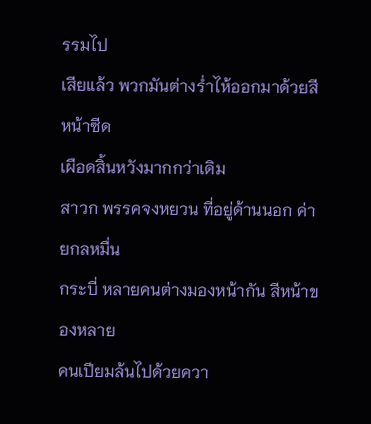รรมไป
เสียแล้ว พวกมันต่างร่ำไห้ออกมาด้วยสีหน้าซีด
เผือดสิ้นหวังมากกว่าเดิม
สาวก พรรคจงหยวน ที่อยู่ด้านนอก ค่ายกลหมื่น
กระบี่ หลายคนต่างมองหน้ากัน สีหน้าของหลาย
คนเปียมล้นไปด้วยควา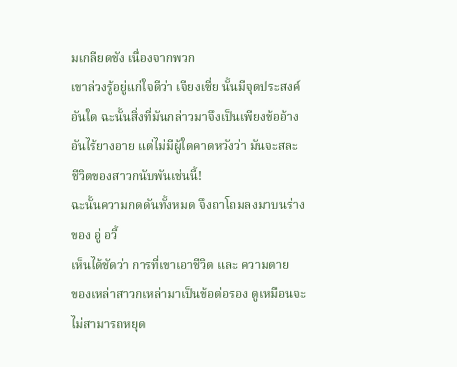มเกลียดชัง เนื่องจากพวก
เขาล่วงรู้อยู่แก่ใจดีว่า เจียงเซี่ย นั้นมีจุดประสงค์
อันใด ฉะนั้นสิ่งที่มันกล่าวมาจึงเป็นเพียงข้ออ้าง
อันไร้ยางอาย แต่ไม่มีผู้ใดคาดหวังว่า มันจะสละ
ชีวิตของสาวกนับพันเช่นนี้!
ฉะนั้นความกดดันทั้งหมด จึงถาโถมลงมาบนร่าง
ของ อู่ อวี้
เห็นได้ชัดว่า การที่เขาเอาชีวิต และ ความตาย
ของเหล่าสาวกเหล่ามาเป็นข้อต่อรอง ดูเหมือนจะ
ไม่สามารถหยุด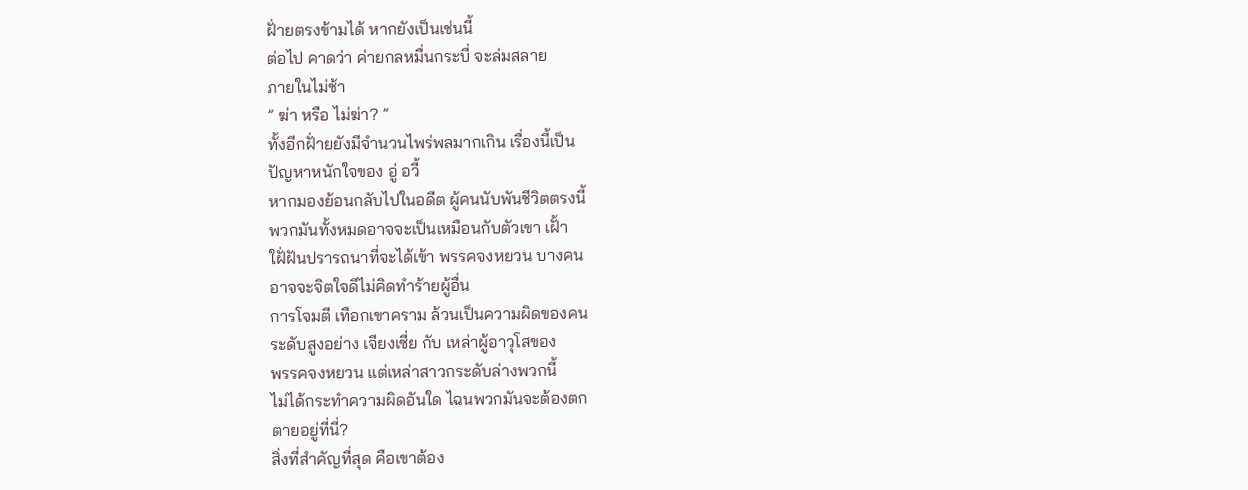ฝั่ายตรงข้ามได้ หากยังเป็นเช่นนี้
ต่อไป คาดว่า ค่ายกลหมื่นกระบี่ จะล่มสลาย
ภายในไม่ช้า
” ฆ่า หรือ ไม่ฆ่า? ”
ทั้งอีกฝั่ายยังมีจำนวนไพร่พลมากเกิน เรื่องนี้เป็น
ปัญหาหนักใจของ อู่ อวี้
หากมองย้อนกลับไปในอดีต ผู้คนนับพันชีวิตตรงนี้
พวกมันทั้งหมดอาจจะเป็นเหมือนกับตัวเขา เฝั้า
ใฝั่ฝันปรารถนาที่จะได้เข้า พรรคจงหยวน บางคน
อาจจะจิตใจดีไม่คิดทำร้ายผู้อื่น
การโจมตี เทือกเขาคราม ล้วนเป็นความผิดของคน
ระดับสูงอย่าง เจียงเซี่ย กับ เหล่าผู้อาวุโสของ
พรรคจงหยวน แต่เหล่าสาวกระดับล่างพวกนี้
ไม่ได้กระทำความผิดอันใด ไฉนพวกมันจะต้องตก
ตายอยู่ที่นี่?
สิ่งที่สำคัญที่สุด คือเขาต้อง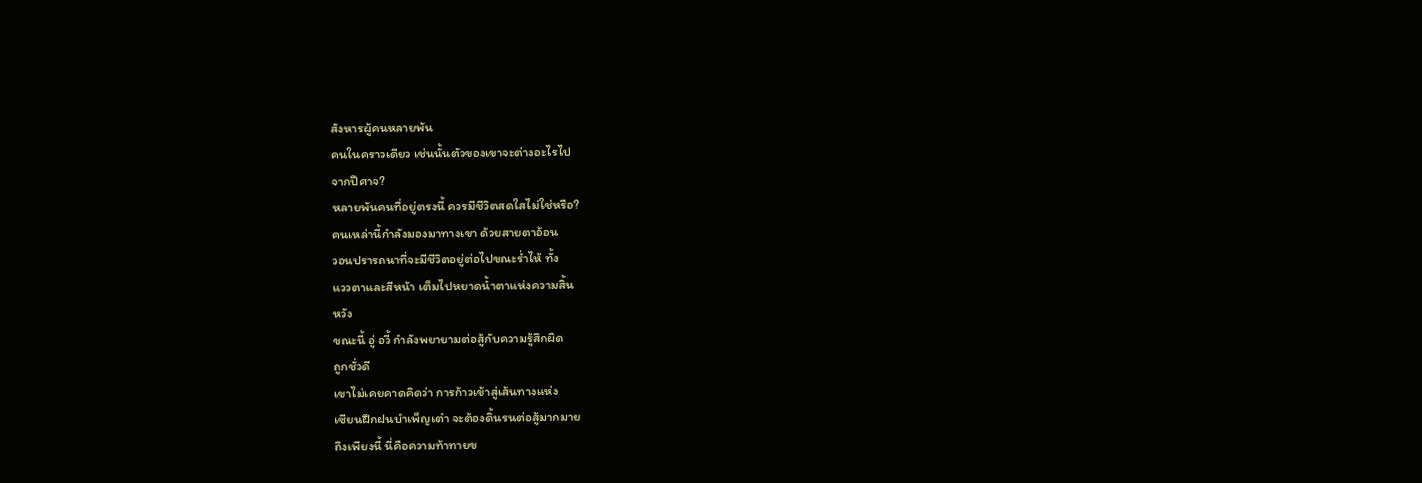สังหารผู้คนหลายพัน
คนในคราวเดียว เช่นนั้นตัวของเขาจะต่างอะไรไป
จากปีศาจ?
หลายพันคนที่อยู่ตรงนี้ ควรมีชีวิตสดใสไม่ใช่หรือ?
คนเหล่านี้กำลังมองมาทางเขา ด้วยสายตาอ้อน
วอนปรารถนาที่จะมีชีวิตอยู่ต่อไปขณะร่ำไห้ ทั้ง
แววตาและสีหน้า เต็มไปหยาดน้ำตาแห่งความสิ้น
หวัง
ขณะนี้ อู่ อวี้ กำลังพยายามต่อสู้กับความรู้สึกผิด
ถูกชั่วดี
เขาไม่เคยคาดคิดว่า การก้าวเข้าสู่เส้นทางแห่ง
เซียนฝึกฝนบำเพ็ญเต๋า จะต้องดิ้นรนต่อสู้มากมาย
ถึงเพียงนี้ นี่คือความท้าทายข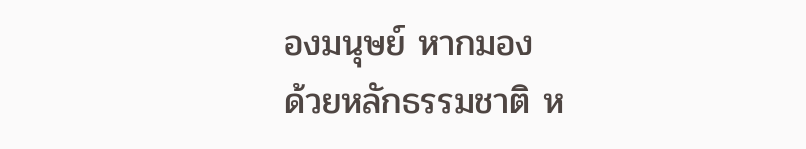องมนุษย์ หากมอง
ด้วยหลักธรรมชาติ ห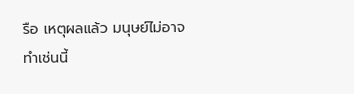รือ เหตุผลแล้ว มนุษย์ไม่อาจ
ทำเช่นนี้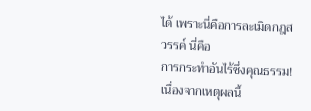ได้ เพราะนี่คือการละเมิดกฎสวรรค์ นี่คือ
การกระทำอันไร้ซึ่งคุณธรรม! เนื่องจากเหตุผลนี้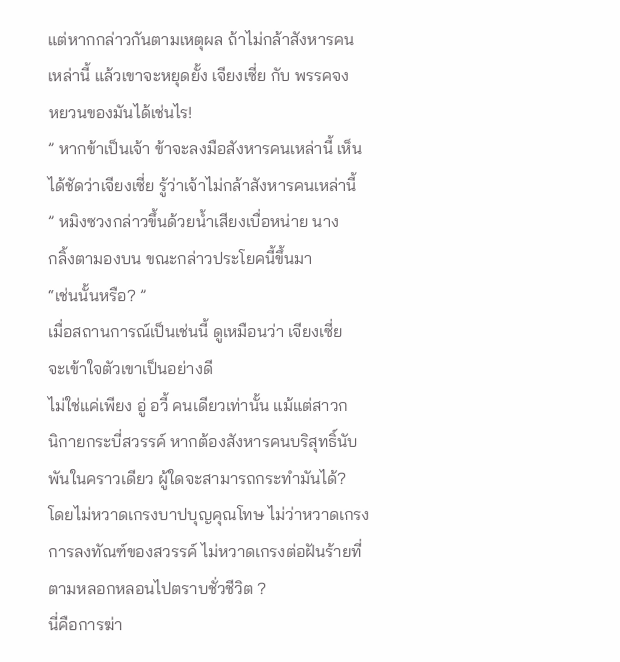แต่หากกล่าวกันตามเหตุผล ถ้าไม่กล้าสังหารคน
เหล่านี้ แล้วเขาจะหยุดยั้ง เจียงเซี่ย กับ พรรคจง
หยวนของมันได้เช่นไร!
” หากข้าเป็นเจ้า ข้าจะลงมือสังหารคนเหล่านี้ เห็น
ได้ชัดว่าเจียงเซี่ย รู้ว่าเจ้าไม่กล้าสังหารคนเหล่านี้
” หมิงซวงกล่าวขึ้นด้วยน้ำเสียงเบื่อหน่าย นาง
กลิ้งตามองบน ขณะกล่าวประโยคนี้ขึ้นมา
“เช่นนั้นหรือ? ”
เมื่อสถานการณ์เป็นเช่นนี้ ดูเหมือนว่า เจียงเซี่ย
จะเข้าใจตัวเขาเป็นอย่างดี
ไม่ใช่แค่เพียง อู่ อวี้ คนเดียวเท่านั้น แม้แต่สาวก
นิกายกระบี่สวรรค์ หากต้องสังหารคนบริสุทธิ์นับ
พันในคราวเดียว ผู้ใดจะสามารถกระทำมันได้?
โดยไม่หวาดเกรงบาปบุญคุณโทษ ไม่ว่าหวาดเกรง
การลงทัณฑ์ของสวรรค์ ไม่หวาดเกรงต่อฝันร้ายที่
ตามหลอกหลอนไปตราบชั่วชีวิต ?
นี่คือการฆ่า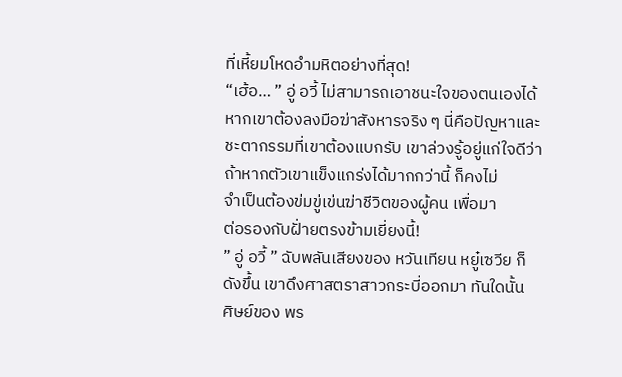ที่เหี้ยมโหดอำมหิตอย่างที่สุด!
“เฮ้อ… ” อู่ อวี้ ไม่สามารถเอาชนะใจของตนเองได้
หากเขาต้องลงมือฆ่าสังหารจริง ๆ นี่คือปัญหาและ
ชะตากรรมที่เขาต้องแบกรับ เขาล่วงรู้อยู่แก่ใจดีว่า
ถ้าหากตัวเขาแข็งแกร่งได้มากกว่านี้ ก็คงไม่
จำเป็นต้องข่มขู่เข่นฆ่าชีวิตของผู้คน เพื่อมา
ต่อรองกับฝั่ายตรงข้ามเยี่ยงนี้!
” อู่ อวี้ ” ฉับพลันเสียงของ หวันเทียน หยู๋เซวีย ก็
ดังขึ้น เขาดึงศาสตราสาวกระบี่ออกมา ทันใดนั้น
ศิษย์ของ พร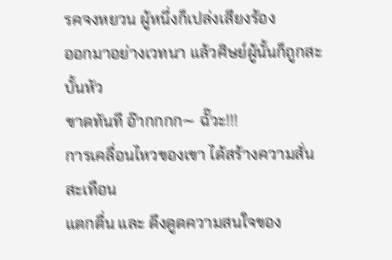รคจงหยวน ผู้หนึ่งก็เปล่งเสียงร้อง
ออกมาอย่างเวทนา แล้วศิษย์ผู้นั้นก็ถูกสะบั้นหัว
ขาดทันที อ๊ากกกก∼ ฉั๊วะ!!!
การเคลื่อนไหวของเขา ได้สร้างความสั่นสะเทือน
แตกตื่น และ ดึงดูดความสนใจของ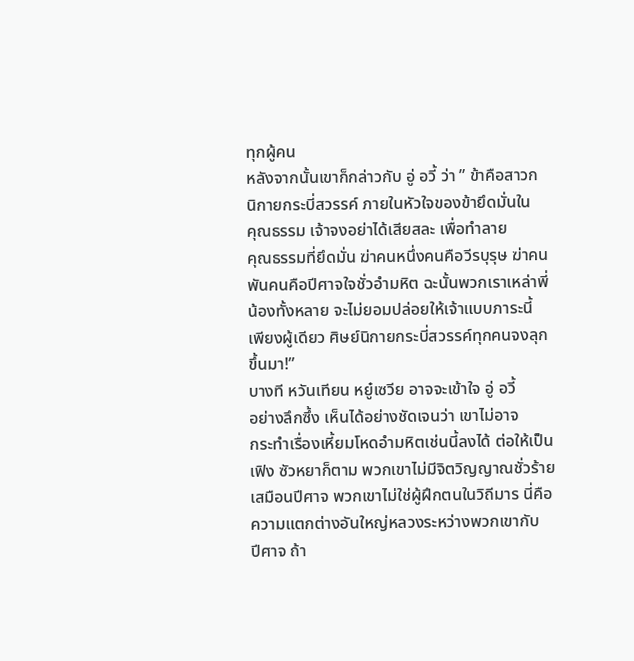ทุกผู้คน
หลังจากนั้นเขาก็กล่าวกับ อู่ อวี้ ว่า ” ข้าคือสาวก
นิกายกระบี่สวรรค์ ภายในหัวใจของข้ายึดมั่นใน
คุณธรรม เจ้าจงอย่าได้เสียสละ เพื่อทำลาย
คุณธรรมที่ยึดมั่น ฆ่าคนหนึ่งคนคือวีรบุรุษ ฆ่าคน
พันคนคือปีศาจใจชั่วอำมหิต ฉะนั้นพวกเราเหล่าพี่
น้องทั้งหลาย จะไม่ยอมปล่อยให้เจ้าแบบภาระนี้
เพียงผู้เดียว ศิษย์นิกายกระบี่สวรรค์ทุกคนจงลุก
ขึ้นมา!”
บางที หวันเทียน หยู๋เซวีย อาจจะเข้าใจ อู่ อวี้
อย่างลึกซึ้ง เห็นได้อย่างชัดเจนว่า เขาไม่อาจ
กระทำเรื่องเหี้ยมโหดอำมหิตเช่นนี้ลงได้ ต่อให้เป็น
เฟิง ซัวหยาก็ตาม พวกเขาไม่มีจิตวิญญาณชั่วร้าย
เสมือนปีศาจ พวกเขาไม่ใช่ผู้ฝึกตนในวิถีมาร นี่คือ
ความแตกต่างอันใหญ่หลวงระหว่างพวกเขากับ
ปีศาจ ถ้า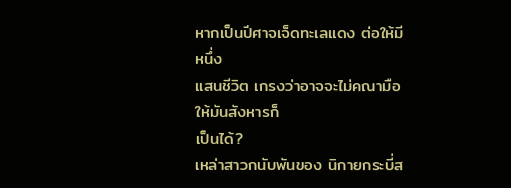หากเป็นปีศาจเจ็ดทะเลแดง ต่อให้มีหนึ่ง
แสนชีวิต เกรงว่าอาจจะไม่คณามือให้มันสังหารก็
เป็นได้?
เหล่าสาวกนับพันของ นิกายกระบี่ส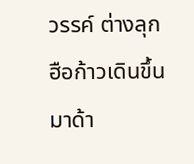วรรค์ ต่างลุก
ฮือก้าวเดินขึ้นมาด้า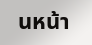นหน้า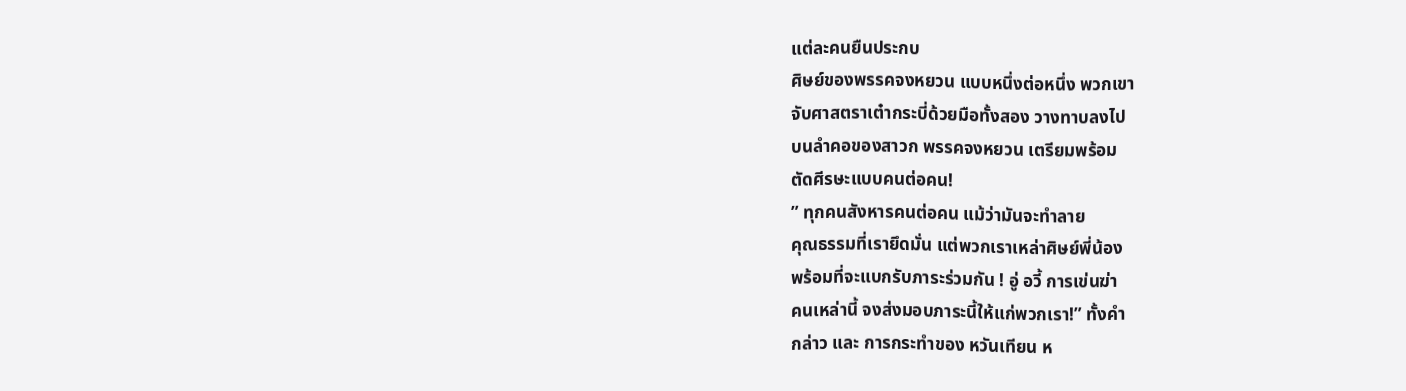แต่ละคนยืนประกบ
ศิษย์ของพรรคจงหยวน แบบหนึ่งต่อหนึ่ง พวกเขา
จับศาสตราเต๋ากระบี่ด้วยมือทั้งสอง วางทาบลงไป
บนลำคอของสาวก พรรคจงหยวน เตรียมพร้อม
ตัดศีรษะแบบคนต่อคน!
” ทุกคนสังหารคนต่อคน แม้ว่ามันจะทำลาย
คุณธรรมที่เรายึดมั่น แต่พวกเราเหล่าศิษย์พี่น้อง
พร้อมที่จะแบกรับภาระร่วมกัน ! อู่ อวี้ การเข่นฆ่า
คนเหล่านี้ จงส่งมอบภาระนี้ให้แก่พวกเรา!” ทั้งคำ
กล่าว และ การกระทำของ หวันเทียน ห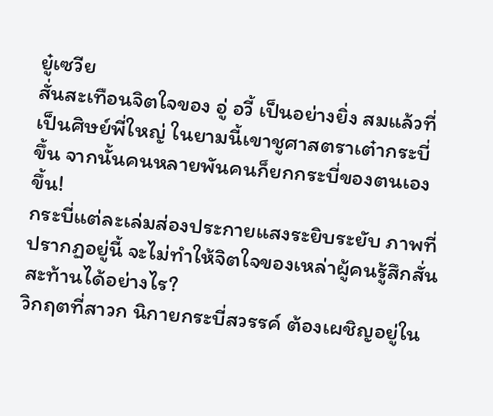ยู๋เซวีย
สั่นสะเทือนจิตใจของ อู่ อวี้ เป็นอย่างยิ่ง สมแล้วที่
เป็นศิษย์พี่ใหญ่ ในยามนี้เขาชูศาสตราเต๋ากระบี่
ขึ้น จากนั้นคนหลายพันคนก็ยกกระบี่ของตนเอง
ขึ้น!
กระบี่แต่ละเล่มส่องประกายแสงระยิบระยับ ภาพที่
ปรากฏอยู่นี้ จะไม่ทำให้จิตใจของเหล่าผู้คนรู้สึกสั่น
สะท้านได้อย่างไร?
วิกฤตที่สาวก นิกายกระบี่สวรรค์ ต้องเผชิญอยู่ใน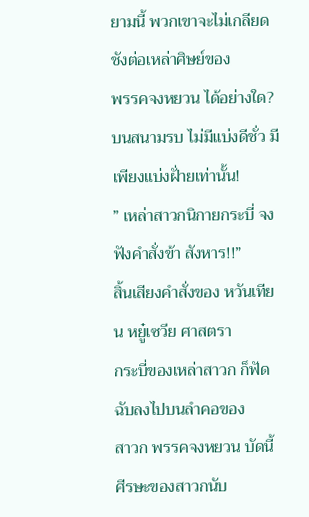ยามนี้ พวกเขาจะไม่เกลียดชังต่อเหล่าศิษย์ของ
พรรคจงหยวน ได้อย่างใด?
บนสนามรบ ไม่มีแบ่งดีชั่ว มีเพียงแบ่งฝั่ายเท่านั้น!
” เหล่าสาวกนิกายกระบี่ จงฟังคำสั่งข้า สังหาร!!”
สิ้นเสียงคำสั่งของ หวันเทียน หยู๋เซวีย ศาสตรา
กระบี่ของเหล่าสาวก ก็ฟัดฉับลงไปบนลำคอของ
สาวก พรรคจงหยวน บัดนี้ศีรษะของสาวกนับ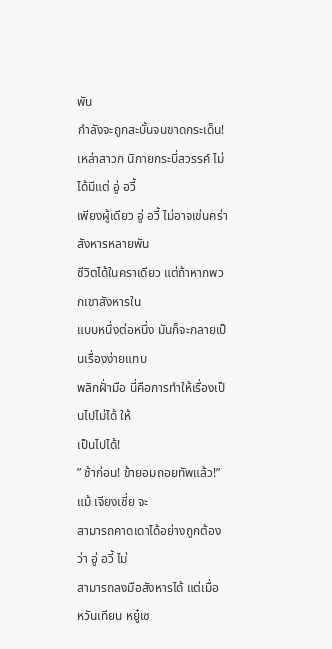พัน
กำลังจะถูกสะบั้นจนขาดกระเด็น!
เหล่าสาวก นิกายกระบี่สวรรค์ ไม่ได้มีแต่ อู่ อวี้
เพียงผู้เดียว อู่ อวี้ ไม่อาจเข่นคร่าสังหารหลายพัน
ชีวิตได้ในคราเดียว แต่ถ้าหากพวกเขาสังหารใน
แบบหนึ่งต่อหนึ่ง มันก็จะกลายเป็นเรื่องง่ายแทบ
พลิกฝั่ามือ นี่คือการทำให้เรื่องเป็นไปไม่ได้ ให้
เป็นไปได้!
” ช้าก่อน! ข้ายอมถอยทัพแล้ว!” แม้ เจียงเซี่ย จะ
สามารถคาดเดาได้อย่างถูกต้องว่า อู่ อวี้ ไม่
สามารถลงมือสังหารได้ แต่เมื่อ หวันเทียน หยู๋เซ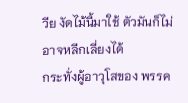วีย งัดไม้นี้มาใช้ ตัวมันก็ไม่อาจหลีกเลี่ยงได้
กระทั่งผู้อาวุโสของ พรรค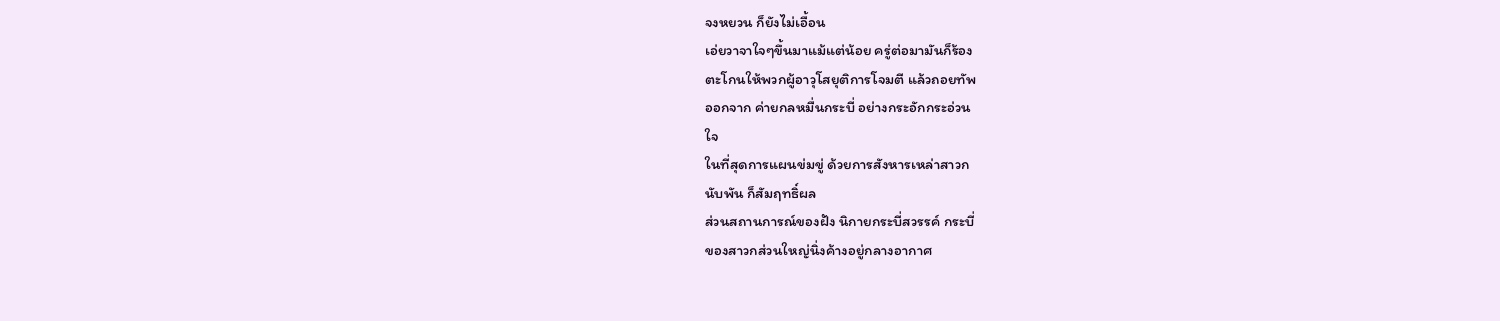จงหยวน ก็ยังไม่เอื้อน
เอ่ยวาจาใจๆขึ้นมาแม้แต่น้อย ครู่ต่อมามันก็ร้อง
ตะโกนให้พวกผู้อาวุโสยุติการโจมตี แล้วถอยทัพ
ออกจาก ค่ายกลหมื่นกระบี่ อย่างกระอักกระอ่วน
ใจ
ในที่สุดการแผนข่มขู่ ด้วยการสังหารเหล่าสาวก
นับพัน ก็สัมฤทธิ์ผล
ส่วนสถานการณ์ของฝัง นิกายกระบี่สวรรค์ กระบี่
ของสาวกส่วนใหญ่นิ่งค้างอยู่กลางอากาศ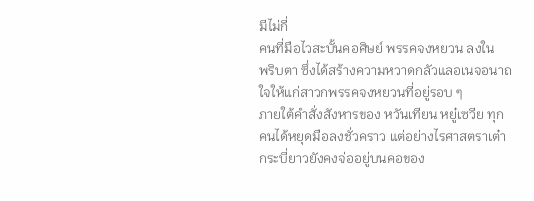มีไม่กี่
คนที่มือไวสะบั้นคอศิษย์ พรรคจงหยวน ลงใน
พริบตา ซึ่งได้สร้างความหวาดกลัวแลอเนจอนาถ
ใจให้แก่สาวกพรรคจงหยวนที่อยู่รอบ ๆ
ภายใต้คำสั่งสังหารของ หวันเทียน หยู๋เซวีย ทุก
คนได้หยุดมือลงชั่วคราว แต่อย่างไรศาสตราเต๋า
กระบี่ยาวยังคงจ่ออยู่บนคอของ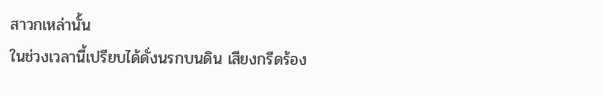สาวกเหล่านั้น
ในช่วงเวลานี้เปรียบได้ดั่งนรกบนดิน เสียงกรีดร้อง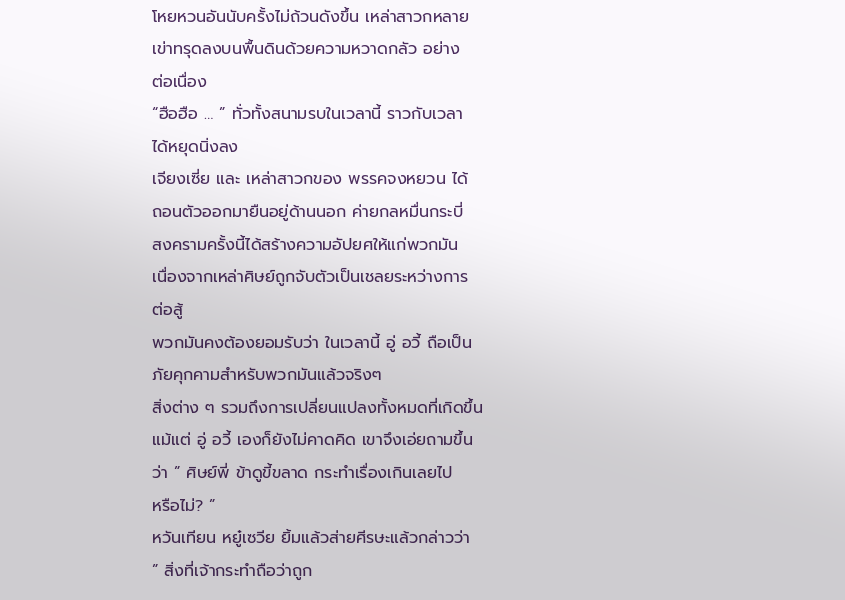โหยหวนอันนับครั้งไม่ถ้วนดังขึ้น เหล่าสาวกหลาย
เข่าทรุดลงบนพื้นดินด้วยความหวาดกลัว อย่าง
ต่อเนื่อง
“ฮือฮือ … ” ทั่วทั้งสนามรบในเวลานี้ ราวกับเวลา
ได้หยุดนิ่งลง
เจียงเซี่ย และ เหล่าสาวกของ พรรคจงหยวน ได้
ถอนตัวออกมายืนอยู่ด้านนอก ค่ายกลหมื่นกระบี่
สงครามครั้งนี้ได้สร้างความอัปยศให้แก่พวกมัน
เนื่องจากเหล่าศิษย์ถูกจับตัวเป็นเชลยระหว่างการ
ต่อสู้
พวกมันคงต้องยอมรับว่า ในเวลานี้ อู่ อวี้ ถือเป็น
ภัยคุกคามสำหรับพวกมันแล้วจริงๆ
สิ่งต่าง ๆ รวมถึงการเปลี่ยนแปลงทั้งหมดที่เกิดขึ้น
แม้แต่ อู่ อวี้ เองก็ยังไม่คาดคิด เขาจึงเอ่ยถามขึ้น
ว่า ” ศิษย์พี่ ข้าดูขี้ขลาด กระทำเรื่องเกินเลยไป
หรือไม่? ”
หวันเทียน หยู๋เซวีย ยิ้มแล้วส่ายศีรษะแล้วกล่าวว่า
” สิ่งที่เจ้ากระทำถือว่าถูก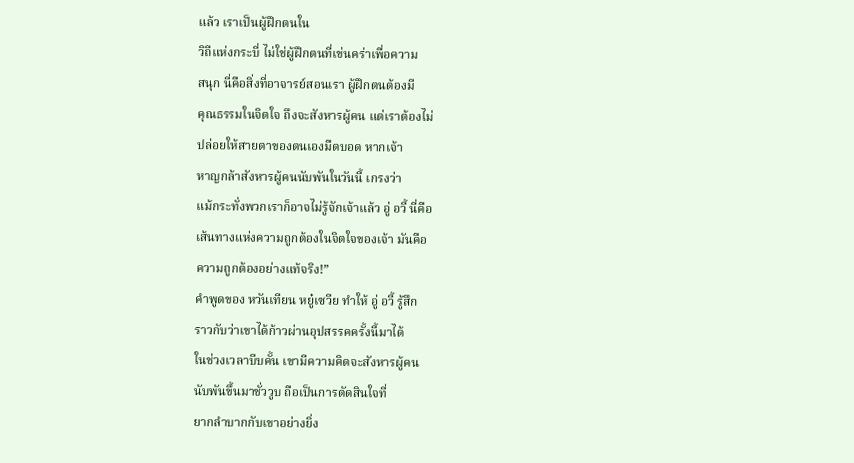แล้ว เราเป็นผู้ฝึกตนใน
วิถีแห่งกระบี่ ไม่ใช่ผู้ฝึกตนที่เข่นคร่าเพื่อความ
สนุก นี่คือสิ่งที่อาจารย์สอนเรา ผู้ฝึกตนต้องมี
คุณธรรมในจิตใจ ถึงจะสังหารผู้คน แต่เราต้องไม่
ปล่อยให้สายตาของตนเองมืดบอด หากเจ้า
หาญกล้าสังหารผู้คนนับพันในวันนี้ เกรงว่า
แม้กระทั่งพวกเราก็อาจไม่รู้จักเจ้าแล้ว อู่ อวี้ นี่คือ
เส้นทางแห่งความถูกต้องในจิตใจของเจ้า มันคือ
ความถูกต้องอย่างแท้จริง!”
คำพูดของ หวันเทียน หยู๋เซวีย ทำให้ อู่ อวี้ รู้สึก
ราวกับว่าเขาได้ก้าวผ่านอุปสรรคครั้งนี้มาได้
ในช่วงเวลาบีบคั้น เขามีความคิดจะสังหารผู้คน
นับพันขึ้นมาชั่ววูบ ถือเป็นการตัดสินใจที่
ยากลำบากกับเขาอย่างยิ่ง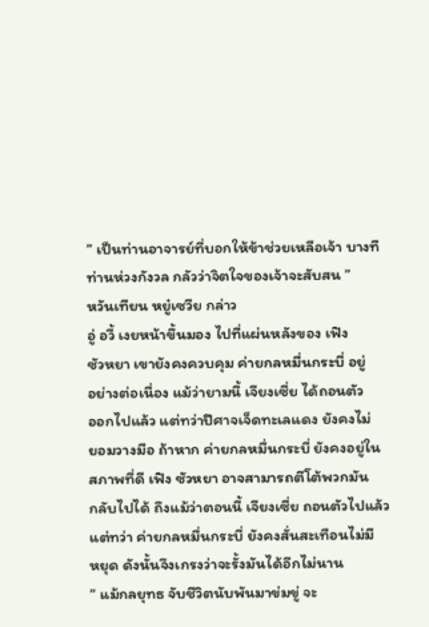” เป็นท่านอาจารย์ที่บอกให้ข้าช่วยเหลือเจ้า บางที
ท่านห่วงกังวล กลัวว่าจิตใจของเจ้าจะสับสน ”
หวันเทียน หยู๋เซวีย กล่าว
อู่ อวี้ เงยหน้าขึ้นมอง ไปที่แผ่นหลังของ เฟิง
ซัวหยา เขายังคงควบคุม ค่ายกลหมื่นกระบี่ อยู่
อย่างต่อเนื่อง แม้ว่ายามนี้ เจียงเซี่ย ได้ถอนตัว
ออกไปแล้ว แต่ทว่าปีศาจเจ็ดทะเลแดง ยังคงไม่
ยอมวางมือ ถ้าหาก ค่ายกลหมื่นกระบี่ ยังคงอยู่ใน
สภาพที่ดี เฟิง ซัวหยา อาจสามารถตีโต้พวกมัน
กลับไปได้ ถึงแม้ว่าตอนนี้ เจียงเซี่ย ถอนตัวไปแล้ว
แต่ทว่า ค่ายกลหมื่นกระบี่ ยังคงสั่นสะเทือนไม่มี
หยุด ดังนั้นจึงเกรงว่าจะรั้งมันได้อีกไม่นาน
” แม้กลยุทธ จับชีวิตนับพันมาข่มขู่ จะ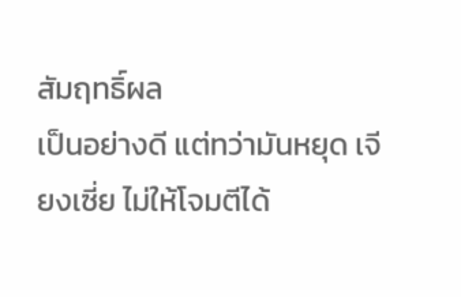สัมฤทธิ์ผล
เป็นอย่างดี แต่ทว่ามันหยุด เจียงเซี่ย ไม่ให้โจมตีได้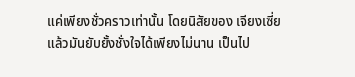แค่เพียงชั่วคราวเท่านั้น โดยนิสัยของ เจียงเซี่ย
แล้วมันยับยั้งชั่งใจได้เพียงไม่นาน เป็นไป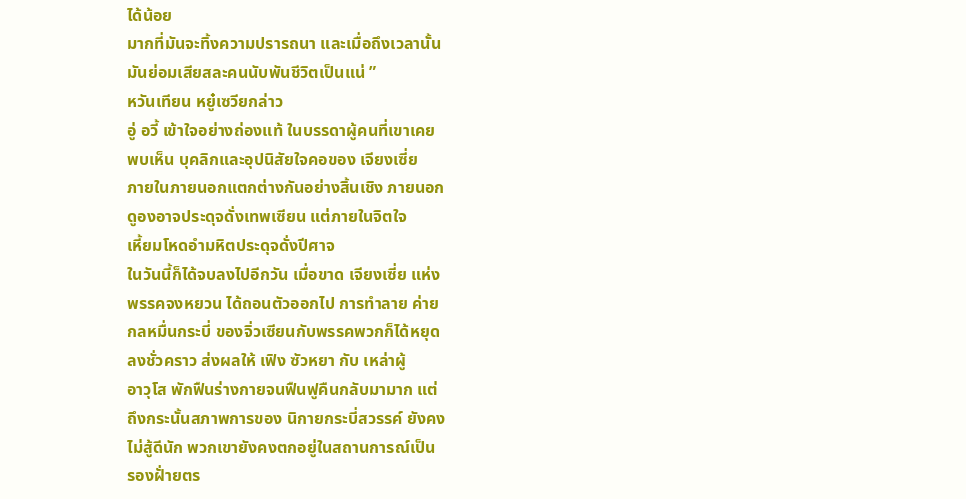ได้น้อย
มากที่มันจะทิ้งความปรารถนา และเมื่อถึงเวลานั้น
มันย่อมเสียสละคนนับพันชีวิตเป็นแน่ ”
หวันเทียน หยู๋เซวียกล่าว
อู่ อวี้ เข้าใจอย่างถ่องแท้ ในบรรดาผู้คนที่เขาเคย
พบเห็น บุคลิกและอุปนิสัยใจคอของ เจียงเซี่ย
ภายในภายนอกแตกต่างกันอย่างสิ้นเชิง ภายนอก
ดูองอาจประดุจดั่งเทพเซียน แต่ภายในจิตใจ
เหี้ยมโหดอำมหิตประดุจดั่งปีศาจ
ในวันนี้ก็ได้จบลงไปอีกวัน เมื่อขาด เจียงเซี่ย แห่ง
พรรคจงหยวน ได้ถอนตัวออกไป การทำลาย ค่าย
กลหมื่นกระบี่ ของจิ่วเซียนกับพรรคพวกก็ได้หยุด
ลงชั่วคราว ส่งผลให้ เฟิง ซัวหยา กับ เหล่าผู้
อาวุโส พักฟืนร่างกายจนฟืนฟูคืนกลับมามาก แต่
ถึงกระนั้นสภาพการของ นิกายกระบี่สวรรค์ ยังคง
ไม่สู้ดีนัก พวกเขายังคงตกอยู่ในสถานการณ์เป็น
รองฝั่ายตร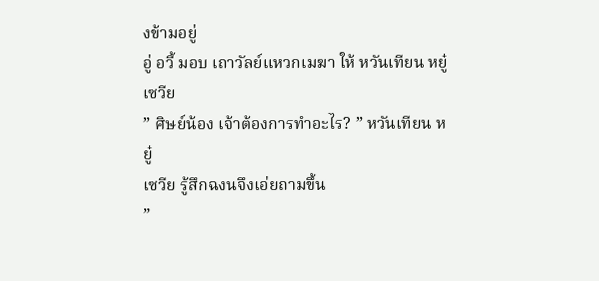งข้ามอยู่
อู่ อวี้ มอบ เถาวัลย์แหวกเมฆา ให้ หวันเทียน หยู๋
เซวีย
” ศิษย์น้อง เจ้าต้องการทำอะไร? ” หวันเทียน หยู๋
เซวีย รู้สึกฉงนจึงเอ่ยถามขึ้น
”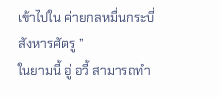เข้าไปใน ค่ายกลหมื่นกระบี่ สังหารศัตรู ”
ในยามนี้ อู่ อวี้ สามารถทำ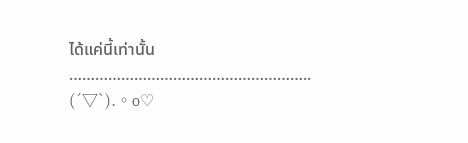ได้แค่นี้เท่านั้น
………………………………………………..
(´▽`).。o♡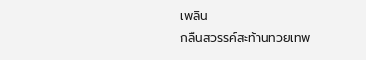เพลิน
กลืนสวรรค์สะท้านทวยเทพ